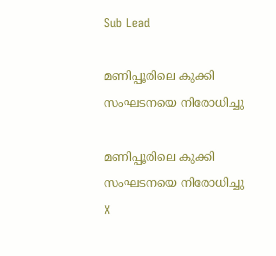Sub Lead

മണിപ്പൂരിലെ കുക്കി സംഘടനയെ നിരോധിച്ചു

മണിപ്പൂരിലെ കുക്കി സംഘടനയെ നിരോധിച്ചു
X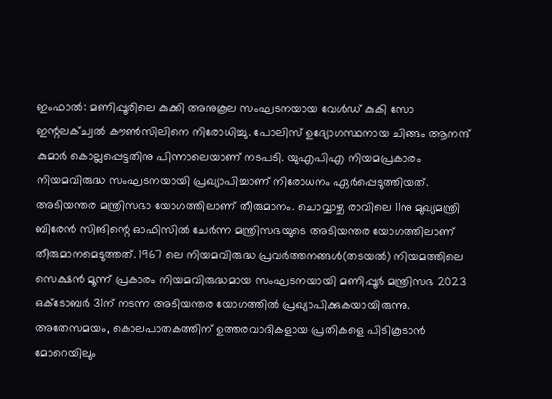ഇംഫാല്‍: മണിപ്പൂരിലെ കുക്കി അനുകൂല സംഘടനയായ വേള്‍ഡ് കുകി സോ ഇന്റലക്ച്വല്‍ കൗണ്‍സിലിനെ നിരോധിച്ചു. പോലിസ് ഉദ്യോഗസ്ഥനായ ചിങ്ങം ആനന്ദ് കുമാര്‍ കൊല്ലപ്പെട്ടതിനു പിന്നാലെയാണ് നടപടി. യുഎപിഎ നിയമപ്രകാരം നിയമവിരുദ്ധ സംഘടനയായി പ്രഖ്യാപിച്ചാണ് നിരോധനം ഏര്‍പ്പെടുത്തിയത്. അടിയന്തര മന്ത്രിസഭാ യോഗത്തിലാണ് തീരുമാനം. ചൊവ്വാഴ്ച രാവിലെ 11നു മുഖ്യമന്ത്രി ബിരേന്‍ സിങിന്റെ ഓഫിസില്‍ ചേര്‍ന്ന മന്ത്രിസഭയുടെ അടിയന്തര യോഗത്തിലാണ് തീരുമാനമെടുത്തത്. 1967 ലെ നിയമവിരുദ്ധ പ്രവര്‍ത്തനങ്ങള്‍(തടയല്‍) നിയമത്തിലെ സെക്ഷന്‍ മൂന്ന് പ്രകാരം നിയമവിരുദ്ധമായ സംഘടനയായി മണിപ്പൂര്‍ മന്ത്രിസഭ 2023 ഒക്‌ടോബര്‍ 31ന് നടന്ന അടിയന്തര യോഗത്തില്‍ പ്രഖ്യാപിക്കുകയായിരുന്നു. അതേസമയം, കൊലപാതകത്തിന് ഉത്തരവാദികളായ പ്രതികളെ പിടികൂടാന്‍ മോറെയിലും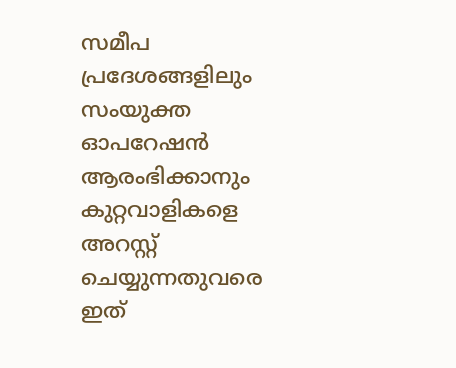സമീപ പ്രദേശങ്ങളിലും സംയുക്ത ഓപറേഷന്‍ ആരംഭിക്കാനും കുറ്റവാളികളെ അറസ്റ്റ് ചെയ്യുന്നതുവരെ ഇത്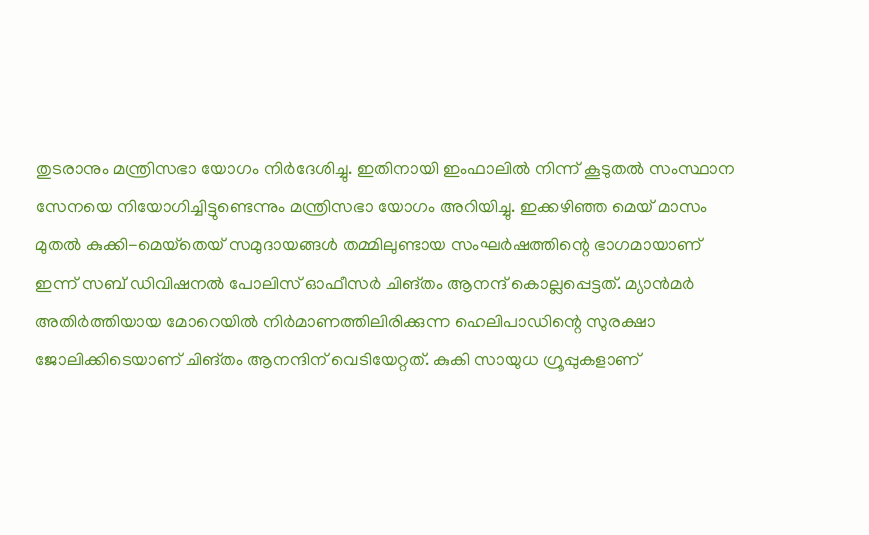തുടരാനും മന്ത്രിസഭാ യോഗം നിര്‍ദേശിച്ചു. ഇതിനായി ഇംഫാലില്‍ നിന്ന് കൂടുതല്‍ സംസ്ഥാന സേനയെ നിയോഗിച്ചിട്ടുണ്ടെന്നും മന്ത്രിസഭാ യോഗം അറിയിച്ചു. ഇക്കഴിഞ്ഞ മെയ് മാസം മുതല്‍ കുക്കി-മെയ്‌തെയ് സമുദായങ്ങള്‍ തമ്മിലുണ്ടായ സംഘര്‍ഷത്തിന്റെ ഭാഗമായാണ് ഇന്ന് സബ് ഡിവിഷനല്‍ പോലിസ് ഓഫീസര്‍ ചിങ്തം ആനന്ദ് കൊല്ലപ്പെട്ടത്. മ്യാന്‍മര്‍ അതിര്‍ത്തിയായ മോറെയില്‍ നിര്‍മാണത്തിലിരിക്കുന്ന ഹെലിപാഡിന്റെ സുരക്ഷാ ജോലിക്കിടെയാണ് ചിങ്തം ആനന്ദിന് വെടിയേറ്റത്. കുകി സായുധ ഗ്രൂപ്പുകളാണ്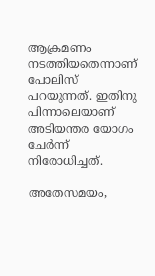ആക്രമണം നടത്തിയതെന്നാണ് പോലിസ് പറയുന്നത്. ഇതിനു പിന്നാലെയാണ് അടിയന്തര യോഗം ചേര്‍ന്ന് നിരോധിച്ചത്.

അതേസമയം,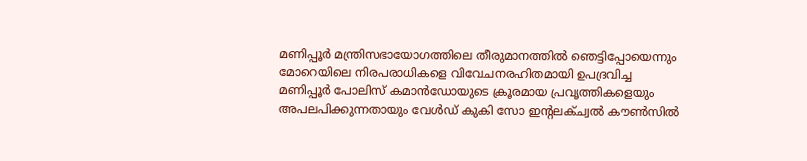മണിപ്പൂര്‍ മന്ത്രിസഭായോഗത്തിലെ തീരുമാനത്തില്‍ ഞെട്ടിപ്പോയെന്നും മോറെയിലെ നിരപരാധികളെ വിവേചനരഹിതമായി ഉപദ്രവിച്ച മണിപ്പൂര്‍ പോലിസ് കമാന്‍ഡോയുടെ ക്രൂരമായ പ്രവൃത്തികളെയും അപലപിക്കുന്നതായും വേള്‍ഡ് കുകി സോ ഇന്റലക്ച്വല്‍ കൗണ്‍സില്‍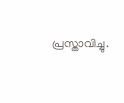പ്രസ്താവിച്ചു.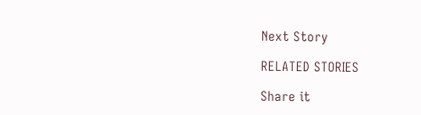Next Story

RELATED STORIES

Share it